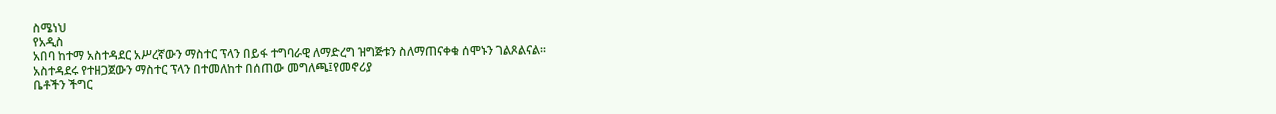ስሜነህ
የአዲስ
አበባ ከተማ አስተዳደር አሥረኛውን ማስተር ፕላን በይፋ ተግባራዊ ለማድረግ ዝግጅቱን ስለማጠናቀቁ ሰሞኑን ገልጾልናል፡፡
አስተዳደሩ የተዘጋጀውን ማስተር ፕላን በተመለከተ በሰጠው መግለጫ፤የመኖሪያ
ቤቶችን ችግር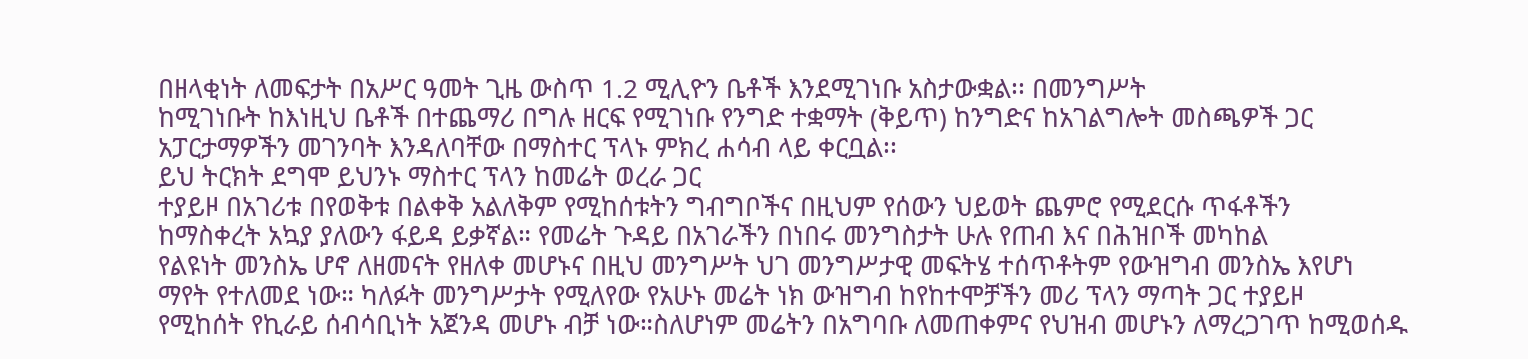በዘላቂነት ለመፍታት በአሥር ዓመት ጊዜ ውስጥ 1.2 ሚሊዮን ቤቶች እንደሚገነቡ አስታውቋል፡፡ በመንግሥት
ከሚገነቡት ከእነዚህ ቤቶች በተጨማሪ በግሉ ዘርፍ የሚገነቡ የንግድ ተቋማት (ቅይጥ) ከንግድና ከአገልግሎት መስጫዎች ጋር
አፓርታማዎችን መገንባት እንዳለባቸው በማስተር ፕላኑ ምክረ ሐሳብ ላይ ቀርቧል፡፡
ይህ ትርክት ደግሞ ይህንኑ ማስተር ፕላን ከመሬት ወረራ ጋር
ተያይዞ በአገሪቱ በየወቅቱ በልቀቅ አልለቅም የሚከሰቱትን ግብግቦችና በዚህም የሰውን ህይወት ጨምሮ የሚደርሱ ጥፋቶችን
ከማስቀረት አኳያ ያለውን ፋይዳ ይቃኛል። የመሬት ጉዳይ በአገራችን በነበሩ መንግስታት ሁሉ የጠብ እና በሕዝቦች መካከል
የልዩነት መንስኤ ሆኖ ለዘመናት የዘለቀ መሆኑና በዚህ መንግሥት ህገ መንግሥታዊ መፍትሄ ተሰጥቶትም የውዝግብ መንስኤ እየሆነ
ማየት የተለመደ ነው። ካለፉት መንግሥታት የሚለየው የአሁኑ መሬት ነክ ውዝግብ ከየከተሞቻችን መሪ ፕላን ማጣት ጋር ተያይዞ
የሚከሰት የኪራይ ሰብሳቢነት አጀንዳ መሆኑ ብቻ ነው።ስለሆነም መሬትን በአግባቡ ለመጠቀምና የህዝብ መሆኑን ለማረጋገጥ ከሚወሰዱ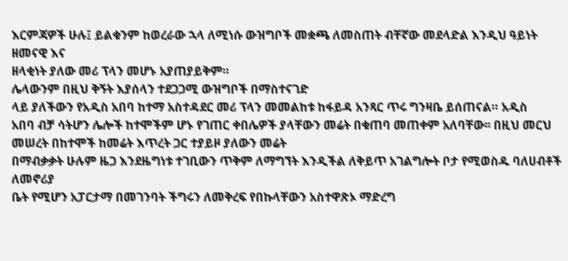እርምጃዎች ሁሉ፤ ይልቁንም ከወረራው ኋላ ለሚነሱ ውዝግቦች መቋጫ ለመስጠት ብቸኛው መደላድል እንዲህ ዓይነት ዘመናዊ እና
ዘላቂነት ያለው መሪ ፕላን መሆኑ አያጠያይቅም።
ሌላውንም በዚህ ቅኝት እያሰላን ተደጋጋሚ ውዝግቦች በማስተናገድ
ላይ ያለችውን የአዲስ አበባ ከተማ አስተዳደር መሪ ፕላን መመልከቱ ከፋይዳ አንጻር ጥሩ ግንዛቤ ይሰጠናል። አዲስ
አበባ ብቻ ሳትሆን ሌሎች ከተሞችም ሆኑ የገጠር ቀበሌዎች ያላቸውን መሬት በቁጠባ መጠቀም አለባቸው፡፡ በዚህ መርህ
መሠረት በከተሞች ከመሬት እጥረት ጋር ተያይዞ ያለውን መሬት
በማብቃቃት ሁሉም ዜጋ እንደዜግነቱ ተገቢውን ጥቅም ለማግኘት እንዲችል ለቅይጥ አገልግሎት ቦታ የሚወስዱ ባለሀብቶች ለመኖሪያ
ቤት የሚሆን አፓርታማ በመገንባት ችግሩን ለመቅረፍ የበኩላቸውን አስተዋጽኦ ማድረግ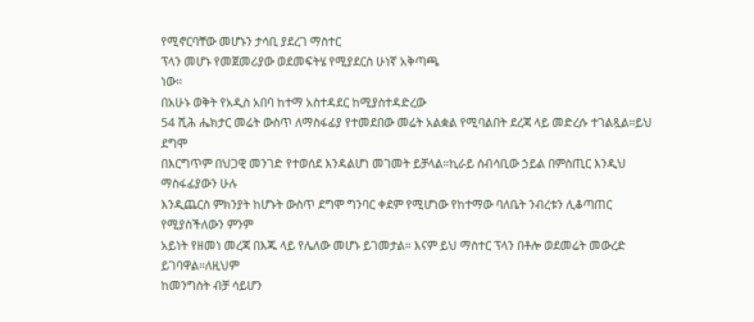የሚኖርባቸው መሆኑን ታሳቢ ያደረገ ማስተር
ፕላን መሆኑ የመጀመሪያው ወደመፍትሄ የሚያደርስ ሁነኛ አቅጣጫ
ነው፡፡
በአሁኑ ወቅት የአዲስ አበባ ከተማ አስተዳደር ከሚያስተዳድረው
54 ሺሕ ሔክታር መሬት ውስጥ ለማስፋፊያ የተመደበው መሬት አልቋል የሚባልበት ደረጃ ላይ መድረሱ ተገልጿል፡፡ይህ ደግሞ
በእርግጥም በህጋዊ መንገድ የተወሰደ እንዳልሆነ መገመት ይቻላል።ኪራይ ሰብሳቢው ኃይል በምስጢር እንዲህ ማስፋፊያውን ሁሉ
እንዲጨርስ ምክንያት ከሆኑት ውስጥ ደግሞ ግንባር ቀደም የሚሆነው የከተማው ባለቤት ንብረቱን ሊቆጣጠር የሚያስችለውን ምንም
አይነት የዘመነ መረጃ በእጁ ላይ የሌለው መሆኑ ይገመታል። እናም ይህ ማስተር ፕላን በቶሎ ወደመሬት መውረድ ይገባዋል።ለዚህም
ከመንግስት ብቻ ሳይሆን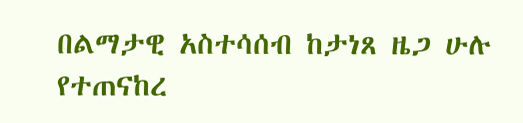በልማታዊ አስተሳሰብ ከታነጸ ዜጋ ሁሉ የተጠናከረ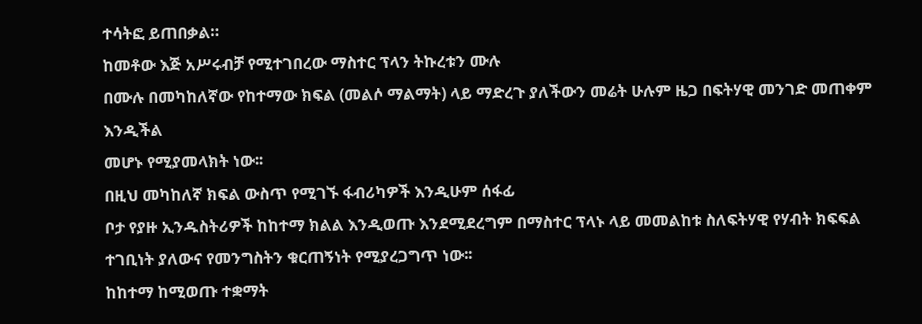ተሳትፎ ይጠበቃል።
ከመቶው እጅ አሥሩብቻ የሚተገበረው ማስተር ፕላን ትኩረቱን ሙሉ
በሙሉ በመካከለኛው የከተማው ክፍል (መልሶ ማልማት) ላይ ማድረጉ ያለችውን መሬት ሁሉም ዜጋ በፍትሃዊ መንገድ መጠቀም እንዲችል
መሆኑ የሚያመላክት ነው፡፡
በዚህ መካከለኛ ክፍል ውስጥ የሚገኙ ፋብሪካዎች እንዲሁም ሰፋፊ
ቦታ የያዙ ኢንዱስትሪዎች ከከተማ ክልል እንዲወጡ እንደሚደረግም በማስተር ፕላኑ ላይ መመልከቱ ስለፍትሃዊ የሃብት ክፍፍል
ተገቢነት ያለውና የመንግስትን ቁርጠኝነት የሚያረጋግጥ ነው፡፡
ከከተማ ከሚወጡ ተቋማት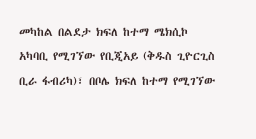መካከል በልደታ ክፍለ ከተማ ሜክሲኮ
አካባቢ የሚገኘው የቢጂአይ (ቅዱስ ጊዮርጊስ ቢራ ፋብሪካ)፣ በቦሌ ክፍለ ከተማ የሚገኘው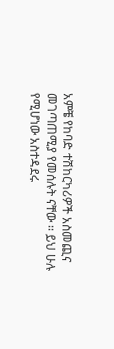አምቼ የከባድ ተሽከርካሪዎች አስመጪና
መገጣጠሚያ የመሰሉት ናቸው ፡፡ ይህ ሁሉ የሚሆነው አስተዳደሩ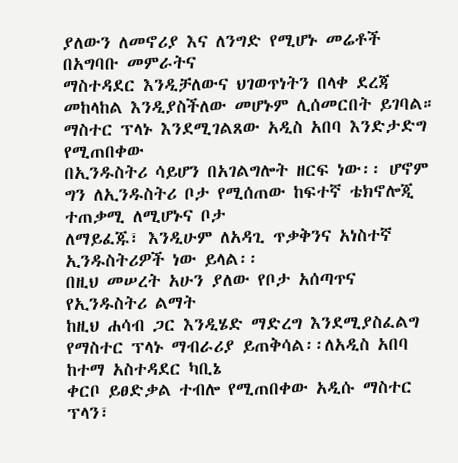ያለውን ለመኖሪያ እና ለንግድ የሚሆኑ መሬቶች በአግባቡ መምራትና
ማስተዳደር እንዲቻለውና ህገወጥነትን በላቀ ደረጃ መከላከል እንዲያስችለው መሆኑም ሊሰመርበት ይገባል።
ማስተር ፕላኑ እንደሚገልጸው አዲስ አበባ እንድታድግ የሚጠበቀው
በኢንዱስትሪ ሳይሆን በአገልግሎት ዘርፍ ነው፡፡ ሆኖም ግን ለኢንዱስትሪ ቦታ የሚሰጠው ከፍተኛ ቴክኖሎጂ ተጠቃሚ ለሚሆኑና ቦታ
ለማይፈጁ፣ እንዲሁም ለአዳጊ ጥቃቅንና አነስተኛ ኢንዱስትሪዎች ነው ይላል፡፡
በዚህ መሠረት አሁን ያለው የቦታ አሰጣጥና የኢንዱስትሪ ልማት
ከዚህ ሐሳብ ጋር እንዲሄድ ማድረግ እንደሚያስፈልግ የማስተር ፕላኑ ማብራሪያ ይጠቅሳል፡፡ለአዲስ አበባ ከተማ አስተዳደር ካቢኔ
ቀርቦ ይፀድቃል ተብሎ የሚጠበቀው አዲሱ ማስተር ፕላን፣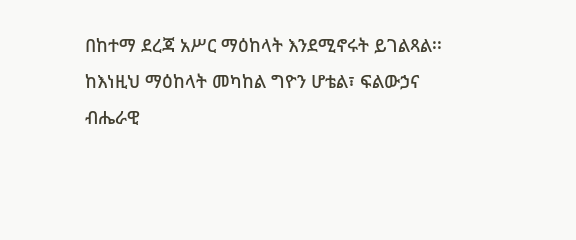በከተማ ደረጃ አሥር ማዕከላት እንደሚኖሩት ይገልጻል፡፡
ከእነዚህ ማዕከላት መካከል ግዮን ሆቴል፣ ፍልውኃና ብሔራዊ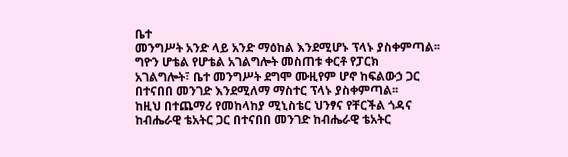ቤተ
መንግሥት አንድ ላይ አንድ ማዕከል እንደሚሆኑ ፕላኑ ያስቀምጣል፡፡ ግዮን ሆቴል የሆቴል አገልግሎት መስጠቱ ቀርቶ የፓርክ
አገልግሎት፣ ቤተ መንግሥት ደግሞ ሙዚየም ሆኖ ከፍልውኃ ጋር በተናበበ መንገድ እንደሚለማ ማስተር ፕላኑ ያስቀምጣል፡፡
ከዚህ በተጨማሪ የመከላከያ ሚኒስቴር ህንፃና የቸርችል ጎዳና
ከብሔራዊ ቴአትር ጋር በተናበበ መንገድ ከብሔራዊ ቴአትር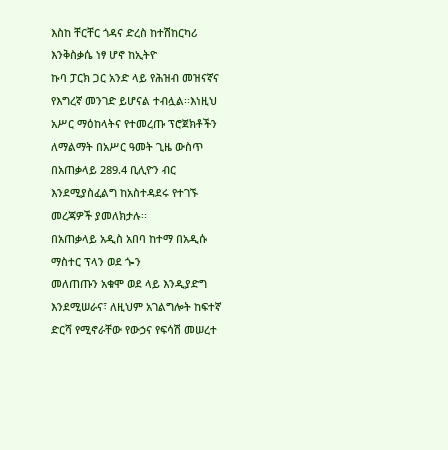እስከ ቸርቸር ጎዳና ድረስ ከተሽከርካሪ እንቅስቃሴ ነፃ ሆኖ ከኢትዮ
ኩባ ፓርክ ጋር አንድ ላይ የሕዝብ መዝናኛና የእግረኛ መንገድ ይሆናል ተብሏል፡፡እነዚህ አሥር ማዕከላትና የተመረጡ ፕሮጀክቶችን
ለማልማት በአሥር ዓመት ጊዜ ውስጥ በአጠቃላይ 289.4 ቢሊዮን ብር እንደሚያስፈልግ ከአስተዳደሩ የተገኙ መረጃዎች ያመለክታሉ፡፡
በአጠቃላይ አዲስ አበባ ከተማ በአዲሱ ማስተር ፕላን ወደ ጐን
መለጠጡን አቁሞ ወደ ላይ እንዲያድግ እንደሚሠራና፣ ለዚህም አገልግሎት ከፍተኛ ድርሻ የሚኖራቸው የውኃና የፍሳሽ መሠረተ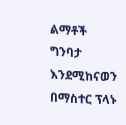ልማቶች
ግንባታ እንደሚከናወን በማስተር ፕላኑ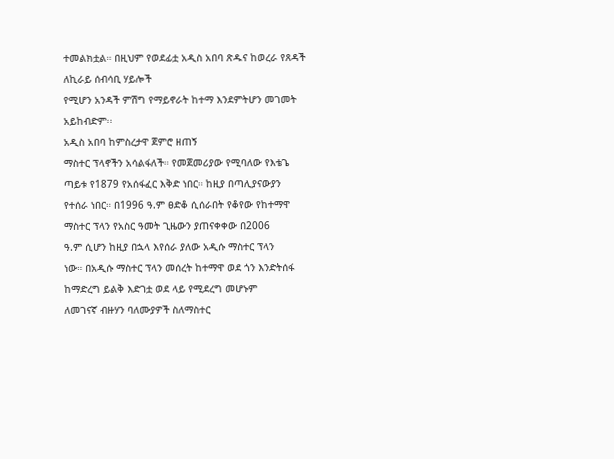ተመልክቷል። በዚህም የወደፊቷ አዲስ አበባ ጽዱና ከወረራ የጸዳች ለኪራይ ሰብሳቢ ሃይሎች
የሚሆን አንዳች ምሽግ የማይኖራት ከተማ እንደምትሆን መገመት
አይከብድም፡፡
አዲስ አበባ ከምስረታዋ ጀምሮ ዘጠኝ
ማስተር ፕላኖችን አሳልፋለች። የመጀመሪያው የሚባለው የእቴጌ ጣይቱ የ1879 የአሰፋፈር እቅድ ነበር። ከዚያ በጣሊያናውያን
የተሰራ ነበር። በ1996 ዓ.ም ፀድቆ ሲሰራበት የቆየው የከተማዋ ማስተር ፕላን የአስር ዓመት ጊዜውን ያጠናቀቀው በ2006
ዓ.ም ሲሆን ከዚያ በኋላ እየሰራ ያለው አዲሱ ማስተር ፕላን
ነው። በአዲሱ ማስተር ፕላን መሰረት ከተማዋ ወደ ጎን እንድትሰፋ ከማድረግ ይልቅ እድገቷ ወደ ላይ የሚደረግ መሆኑም
ለመገናኛ ብዙሃን ባለሙያዎች ስለማስተር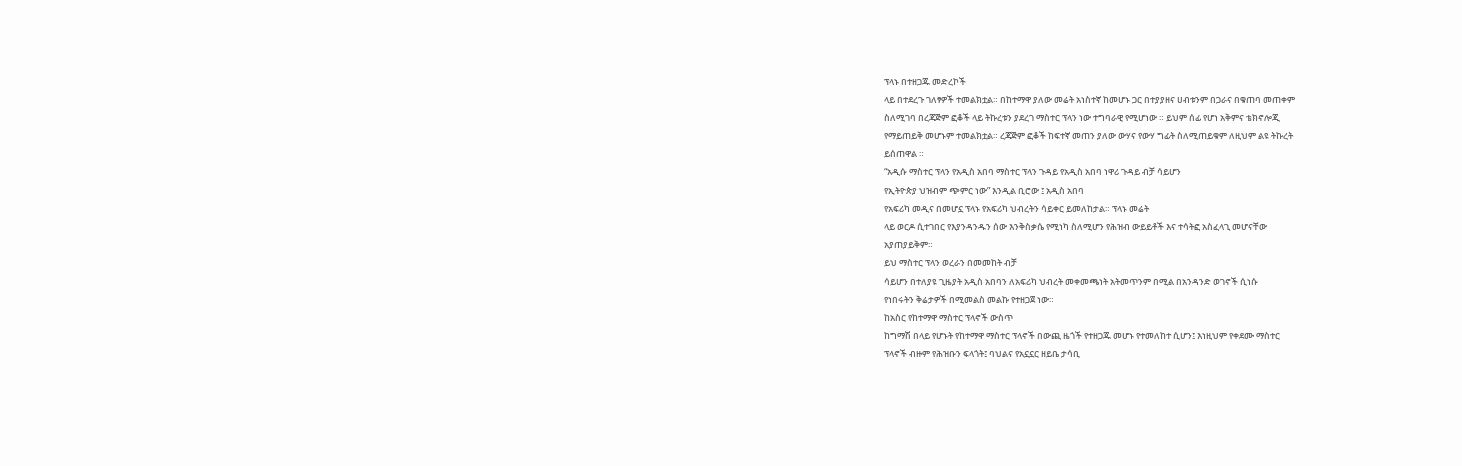ፕላኑ በተዘጋጁ መድረኮች
ላይ በተደረጉ ገለፃዎች ተመልክቷል። በከተማዋ ያለው መሬት አነስተኛ ከመሆኑ ጋር በተያያዘና ሀብቱንም በጋራና በቁጠባ መጠቀም
ስለሚገባ በረጃጅም ፎቆች ላይ ትኩረቱን ያደረገ ማስተር ፕላን ነው ተግባራዊ የሚሆነው ። ይህም ሰፊ የሆነ አቅምና ቴክኖሎጂ
የማይጠይቅ መሆኑም ተመልክቷል። ረጃጅም ፎቆች ከፍተኛ መጠን ያለው ውሃና የውሃ ግፊት ስለሚጠይቁም ለዚህም ልዩ ትኩረት
ይሰጠዋል ።
“አዲሱ ማስተር ፕላን የአዲስ አበባ ማስተር ፕላን ጉዳይ የአዲስ አበባ ነዋሪ ጉዳይ ብቻ ሳይሆን
የኢትዮጵያ ህዝብም ጭምር ነው” እንዲል ቢሮው ፤ አዲስ አበባ
የአፍሪካ መዲና በመሆኗ ፕላኑ የአፍሪካ ህብረትን ሳይቀር ይመለከታል። ፕላኑ መሬት
ላይ ወርዶ ሲተገበር የእያንዳንዱን ሰው እንቅስቃሴ የሚነካ ስለሚሆን የሕዝብ ውይይቶች እና ተሳትፎ አስፈላጊ መሆናቸው
አያጠያይቅም።
ይህ ማስተር ፕላን ወረራን በመመከት ብቻ
ሳይሆን በተለያዩ ጊዜያት አዲስ አበባን ለአፍሪካ ህብረት መቀመጫነት አትመጥንም በሚል በአንዳንድ ወገኖች ሲነሱ
የነበሩትን ቅሬታዎች በሚመልስ መልኩ የተዘጋጀ ነው።
ከአስር የከተማዋ ማስተር ፕላኖች ውስጥ
ከግማሽ በላይ የሆኑት የከተማዋ ማስተር ፕላኖች በውጪ ዜጎች የተዘጋጁ መሆኑ የተመለከተ ሲሆን፤ እነዚህም የቀደሙ ማስተር
ፕላኖች ብዙም የሕዝቡን ፍላጎት፤ ባህልና የአኗኗር ዘይቤ ታሳቢ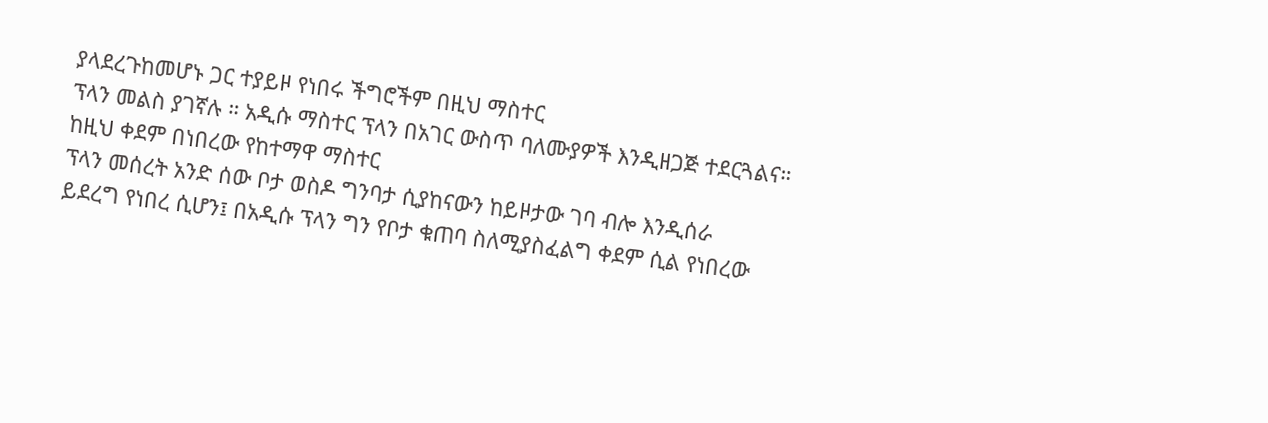ያላደረጉከመሆኑ ጋር ተያይዞ የነበሩ ችግሮችም በዚህ ማስተር
ፕላን መልስ ያገኛሉ ። አዲሱ ማስተር ፕላን በአገር ውስጥ ባለሙያዎች እንዲዘጋጅ ተደርጓልና።
ከዚህ ቀደም በነበረው የከተማዋ ማስተር
ፕላን መሰረት አንድ ሰው ቦታ ወስዶ ግንባታ ሲያከናውን ከይዞታው ገባ ብሎ እንዲሰራ
ይደረግ የነበረ ሲሆን፤ በአዲሱ ፕላን ግን የቦታ ቁጠባ ስለሚያስፈልግ ቀደም ሲል የነበረው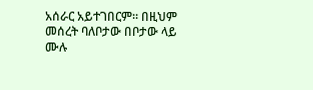አሰራር አይተገበርም። በዚህም
መሰረት ባለቦታው በቦታው ላይ ሙሉ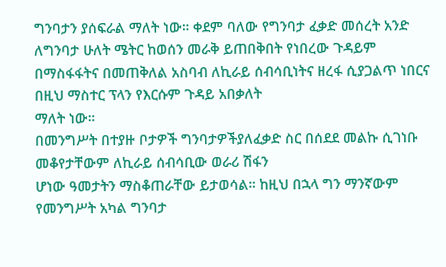ግንባታን ያሰፍራል ማለት ነው። ቀደም ባለው የግንባታ ፈቃድ መሰረት አንድ ለግንባታ ሁለት ሜትር ከወሰን መራቅ ይጠበቅበት የነበረው ጉዳይም
በማስፋፋትና በመጠቅለል አስባብ ለኪራይ ሰብሳቢነትና ዘረፋ ሲያጋልጥ ነበርና በዚህ ማስተር ፕላን የእርሱም ጉዳይ አበቃለት
ማለት ነው።
በመንግሥት በተያዙ ቦታዎች ግንባታዎችያለፈቃድ ስር በሰደደ መልኩ ሲገነቡ መቆየታቸውም ለኪራይ ሰብሳቢው ወራሪ ሽፋን
ሆነው ዓመታትን ማስቆጠራቸው ይታወሳል። ከዚህ በኋላ ግን ማንኛውም የመንግሥት አካል ግንባታ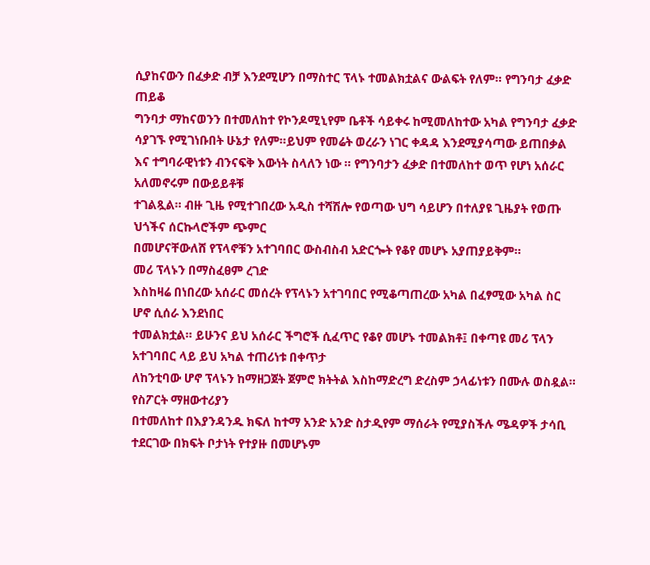ሲያከናውን በፈቃድ ብቻ እንደሚሆን በማስተር ፕላኑ ተመልክቷልና ውልፍት የለም። የግንባታ ፈቃድ ጠይቆ
ግንባታ ማከናወንን በተመለከተ የኮንዶሚኒየም ቤቶች ሳይቀሩ ከሚመለከተው አካል የግንባታ ፈቃድ ሳያገኙ የሚገነቡበት ሁኔታ የለም።ይህም የመሬት ወረራን ነገር ቀዳዳ እንደሚያሳጣው ይጠበቃል
እና ተግባራዊነቱን ብንናፍቅ እውነት ስላለን ነው ። የግንባታን ፈቃድ በተመለከተ ወጥ የሆነ አሰራር አለመኖሩም በውይይቶቹ
ተገልጿል። ብዙ ጊዜ የሚተገበረው አዲስ ተሻሽሎ የወጣው ህግ ሳይሆን በተለያዩ ጊዜያት የወጡ ህጎችና ሰርኩላሮችም ጭምር
በመሆናቸውለሸ የፕላኖቹን አተገባበር ውስብስብ አድርጐት የቆየ መሆኑ አያጠያይቅም።
መሪ ፕላኑን በማስፈፀም ረገድ
እስከዛሬ በነበረው አሰራር መሰረት የፕላኑን አተገባበር የሚቆጣጠረው አካል በፈፃሚው አካል ስር ሆኖ ሲሰራ እንደነበር
ተመልክቷል። ይሁንና ይህ አሰራር ችግሮች ሲፈጥር የቆየ መሆኑ ተመልክቶ፤ በቀጣዩ መሪ ፕላን አተገባበር ላይ ይህ አካል ተጠሪነቱ በቀጥታ
ለከንቲባው ሆኖ ፕላኑን ከማዘጋጀት ጀምሮ ክትትል እስከማድረግ ድረስም ኃላፊነቱን በሙሉ ወስዷል። የስፖርት ማዘውተሪያን
በተመለከተ በእያንዳንዱ ክፍለ ከተማ አንድ አንድ ስታዲየም ማሰራት የሚያስችሉ ሜዳዎች ታሳቢ
ተደርገው በክፍት ቦታነት የተያዙ በመሆኑም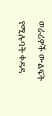ወራሪዎች ውልፍት የሚሉባት ቀዳዳ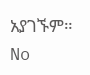አያገኙም።
No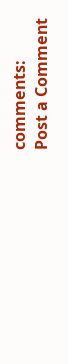comments:
Post a Comment